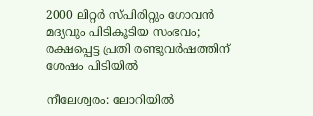2000 ലിറ്റര്‍ സ്പിരിറ്റും ഗോവന്‍ മദ്യവും പിടികൂടിയ സംഭവം; രക്ഷപ്പെട്ട പ്രതി രണ്ടുവര്‍ഷത്തിന് ശേഷം പിടിയില്‍

നീലേശ്വരം: ലോറിയില്‍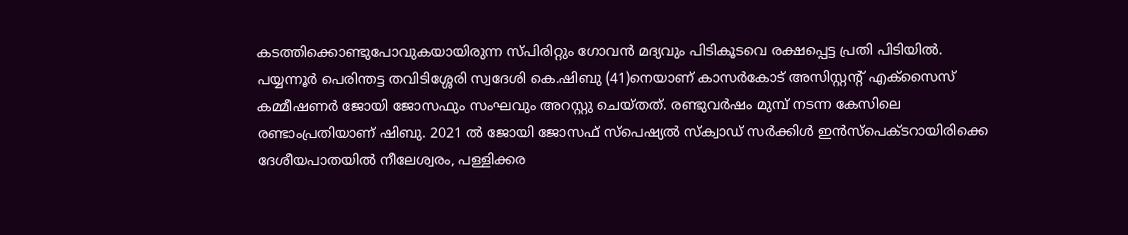കടത്തിക്കൊണ്ടുപോവുകയായിരുന്ന സ്പിരിറ്റും ഗോവന്‍ മദ്യവും പിടികൂടവെ രക്ഷപ്പെട്ട പ്രതി പിടിയില്‍. പയ്യന്നൂര്‍ പെരിന്തട്ട തവിടിശ്ശേരി സ്വദേശി കെ.ഷിബു (41)നെയാണ് കാസര്‍കോട് അസിസ്റ്റന്റ് എക്സൈസ് കമ്മീഷണര്‍ ജോയി ജോസഫും സംഘവും അറസ്റ്റു ചെയ്തത്. രണ്ടുവര്‍ഷം മുമ്പ് നടന്ന കേസിലെ രണ്ടാംപ്രതിയാണ് ഷിബു. 2021 ല്‍ ജോയി ജോസഫ് സ്പെഷ്യല്‍ സ്‌ക്വാഡ് സര്‍ക്കിള്‍ ഇന്‍സ്പെക്ടറായിരിക്കെ ദേശീയപാതയില്‍ നീലേശ്വരം, പള്ളിക്കര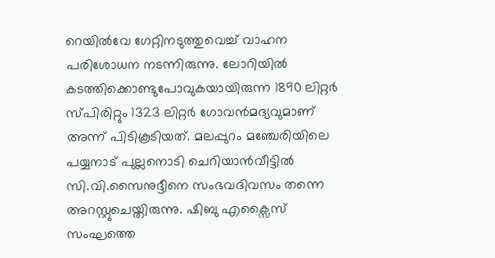റെയില്‍വേ ഗേറ്റിനടുത്തുവെച്ച് വാഹന പരിശോധന നടന്നിരുന്നു. ലോറിയില്‍ കടത്തിക്കൊണ്ടുപോവുകയായിരുന്ന 1890 ലിറ്റര്‍ സ്പിരിറ്റും 1323 ലിറ്റര്‍ ഗോവന്‍മദ്യവുമാണ് അന്ന് പിടികൂടിയത്. മലപ്പുറം മഞ്ചേരിയിലെ പയ്യനാട് പുല്ലനൊടി ചെറിയാന്‍വീട്ടില്‍ സി.വി.സൈനുദ്ദീനെ സംഭവദിവസം തന്നെ അറസ്റ്റുചെയ്തിരുന്നു. ഷിബു എക്സൈസ് സംഘത്തെ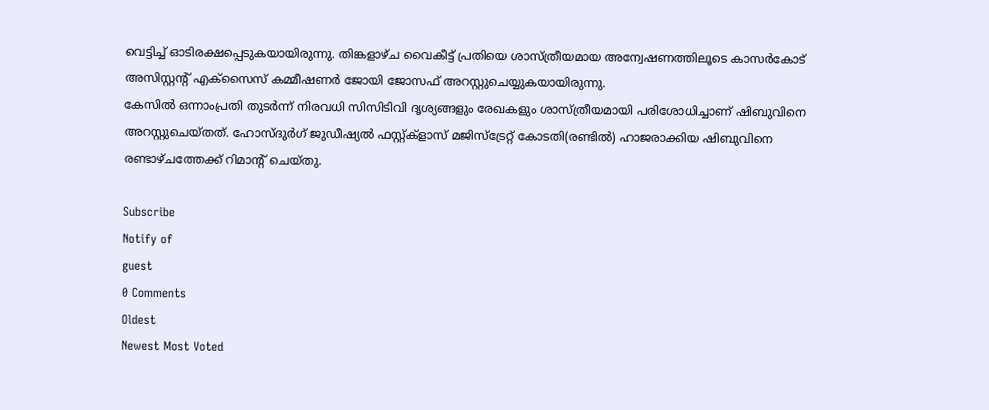വെട്ടിച്ച് ഓടിരക്ഷപ്പെടുകയായിരുന്നു. തിങ്കളാഴ്ച വൈകീട്ട് പ്രതിയെ ശാസ്ത്രീയമായ അന്വേഷണത്തിലൂടെ കാസര്‍കോട് അസിസ്റ്റന്റ് എക്സൈസ് കമ്മീഷണര്‍ ജോയി ജോസഫ് അറസ്റ്റുചെയ്യുകയായിരുന്നു.
കേസില്‍ ഒന്നാംപ്രതി തുടര്‍ന്ന് നിരവധി സിസിടിവി ദൃശ്യങ്ങളും രേഖകളും ശാസ്ത്രീയമായി പരിശോധിച്ചാണ് ഷിബുവിനെ അറസ്റ്റുചെയ്തത്. ഹോസ്ദുര്‍ഗ് ജുഡീഷ്യല്‍ ഫസ്റ്റ്ക്ളാസ് മജിസ്ട്രേറ്റ് കോടതി(രണ്ടില്‍) ഹാജരാക്കിയ ഷിബുവിനെ രണ്ടാഴ്ചത്തേക്ക് റിമാന്റ് ചെയ്തു.

Subscribe
Notify of
guest
0 Comments
Oldest
Newest Most Voted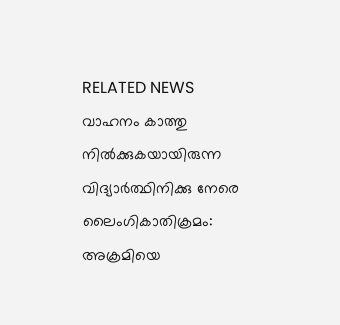RELATED NEWS
വാഹനം കാത്തു നില്‍ക്കുകയായിരുന്ന വിദ്യാര്‍ത്ഥിനിക്കു നേരെ ലൈംഗികാതിക്രമം: അക്രമിയെ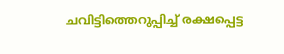ചവിട്ടിത്തെറുപ്പിച്ച് രക്ഷപ്പെട്ട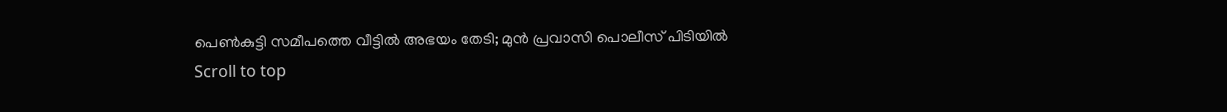പെണ്‍കുട്ടി സമീപത്തെ വീട്ടില്‍ അഭയം തേടി; മുന്‍ പ്രവാസി പൊലീസ് പിടിയില്‍
Scroll to top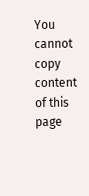You cannot copy content of this page